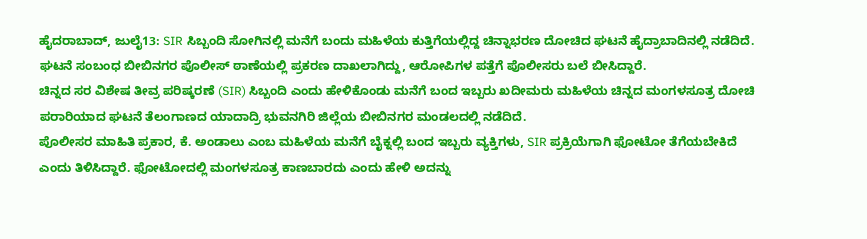ಹೈದರಾಬಾದ್, ಜುಲೈ13: SIR ಸಿಬ್ಬಂದಿ ಸೋಗಿನಲ್ಲಿ ಮನೆಗೆ ಬಂದು ಮಹಿಳೆಯ ಕುತ್ತಿಗೆಯಲ್ಲಿದ್ದ ಚಿನ್ನಾಭರಣ ದೋಚಿದ ಘಟನೆ ಹೈದ್ರಾಬಾದಿನಲ್ಲಿ ನಡೆದಿದೆ. ಘಟನೆ ಸಂಬಂಧ ಬೀಬಿನಗರ ಪೊಲೀಸ್ ಠಾಣೆಯಲ್ಲಿ ಪ್ರಕರಣ ದಾಖಲಾಗಿದ್ದು, ಆರೋಪಿಗಳ ಪತ್ತೆಗೆ ಪೊಲೀಸರು ಬಲೆ ಬೀಸಿದ್ದಾರೆ.
ಚಿನ್ನದ ಸರ ವಿಶೇಷ ತೀವ್ರ ಪರಿಷ್ಕರಣೆ (SIR) ಸಿಬ್ಬಂದಿ ಎಂದು ಹೇಳಿಕೊಂಡು ಮನೆಗೆ ಬಂದ ಇಬ್ಬರು ಖದೀಮರು ಮಹಿಳೆಯ ಚಿನ್ನದ ಮಂಗಳಸೂತ್ರ ದೋಚಿ ಪರಾರಿಯಾದ ಘಟನೆ ತೆಲಂಗಾಣದ ಯಾದಾದ್ರಿ ಭುವನಗಿರಿ ಜಿಲ್ಲೆಯ ಬೀಬಿನಗರ ಮಂಡಲದಲ್ಲಿ ನಡೆದಿದೆ.
ಪೊಲೀಸರ ಮಾಹಿತಿ ಪ್ರಕಾರ, ಕೆ. ಅಂಡಾಲು ಎಂಬ ಮಹಿಳೆಯ ಮನೆಗೆ ಬೈಕ್ನಲ್ಲಿ ಬಂದ ಇಬ್ಬರು ವ್ಯಕ್ತಿಗಳು, SIR ಪ್ರಕ್ರಿಯೆಗಾಗಿ ಫೋಟೋ ತೆಗೆಯಬೇಕಿದೆ ಎಂದು ತಿಳಿಸಿದ್ದಾರೆ. ಫೋಟೋದಲ್ಲಿ ಮಂಗಳಸೂತ್ರ ಕಾಣಬಾರದು ಎಂದು ಹೇಳಿ ಅದನ್ನು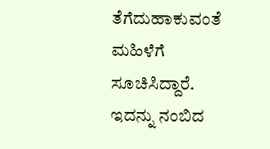ತೆಗೆದುಹಾಕುವಂತೆ ಮಹಿಳೆಗೆ ಸೂಚಿಸಿದ್ದಾರೆ.
ಇದನ್ನು ನಂಬಿದ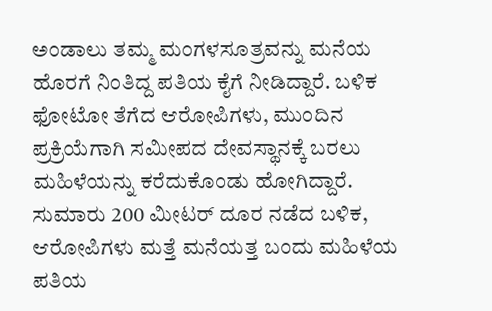ಅಂಡಾಲು ತಮ್ಮ ಮಂಗಳಸೂತ್ರವನ್ನು ಮನೆಯ ಹೊರಗೆ ನಿಂತಿದ್ದ ಪತಿಯ ಕೈಗೆ ನೀಡಿದ್ದಾರೆ. ಬಳಿಕ ಫೋಟೋ ತೆಗೆದ ಆರೋಪಿಗಳು, ಮುಂದಿನ ಪ್ರಕ್ರಿಯೆಗಾಗಿ ಸಮೀಪದ ದೇವಸ್ಥಾನಕ್ಕೆ ಬರಲು ಮಹಿಳೆಯನ್ನು ಕರೆದುಕೊಂಡು ಹೋಗಿದ್ದಾರೆ.
ಸುಮಾರು 200 ಮೀಟರ್ ದೂರ ನಡೆದ ಬಳಿಕ, ಆರೋಪಿಗಳು ಮತ್ತೆ ಮನೆಯತ್ತ ಬಂದು ಮಹಿಳೆಯ ಪತಿಯ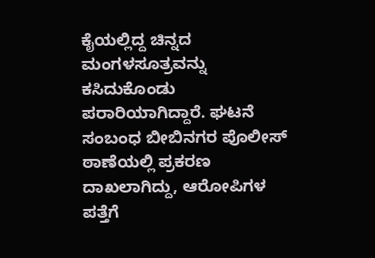ಕೈಯಲ್ಲಿದ್ದ ಚಿನ್ನದ ಮಂಗಳಸೂತ್ರವನ್ನು ಕಸಿದುಕೊಂಡು ಪರಾರಿಯಾಗಿದ್ದಾರೆ. ಘಟನೆ ಸಂಬಂಧ ಬೀಬಿನಗರ ಪೊಲೀಸ್ ಠಾಣೆಯಲ್ಲಿ ಪ್ರಕರಣ ದಾಖಲಾಗಿದ್ದು, ಆರೋಪಿಗಳ ಪತ್ತೆಗೆ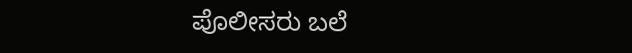ಪೊಲೀಸರು ಬಲೆ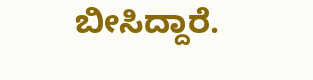ಬೀಸಿದ್ದಾರೆ.